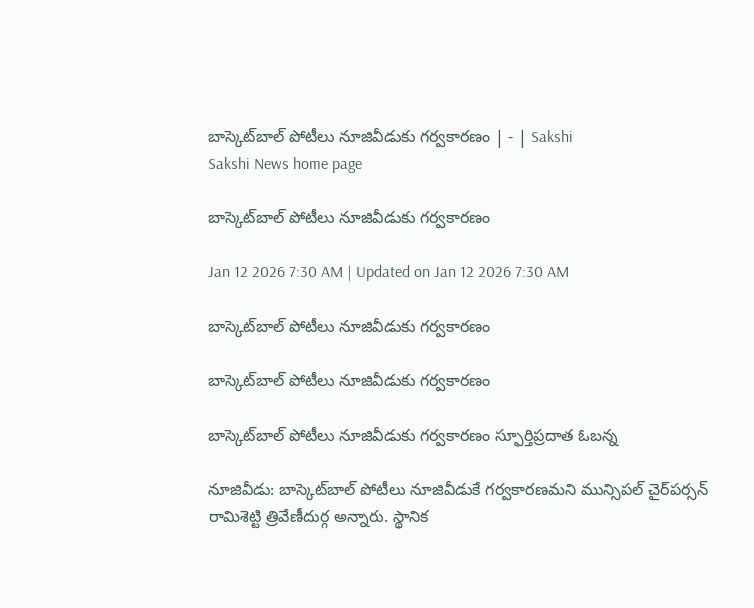బాస్కెట్‌బాల్‌ పోటీలు నూజివీడుకు గర్వకారణం | - | Sakshi
Sakshi News home page

బాస్కెట్‌బాల్‌ పోటీలు నూజివీడుకు గర్వకారణం

Jan 12 2026 7:30 AM | Updated on Jan 12 2026 7:30 AM

బాస్కెట్‌బాల్‌ పోటీలు నూజివీడుకు గర్వకారణం

బాస్కెట్‌బాల్‌ పోటీలు నూజివీడుకు గర్వకారణం

బాస్కెట్‌బాల్‌ పోటీలు నూజివీడుకు గర్వకారణం స్ఫూర్తిప్రదాత ఓబన్న

నూజివీడు: బాస్కెట్‌బాల్‌ పోటీలు నూజివీడుకే గర్వకారణమని మున్సిపల్‌ చైర్‌పర్సన్‌ రామిశెట్టి త్రివేణీదుర్గ అన్నారు. స్థానిక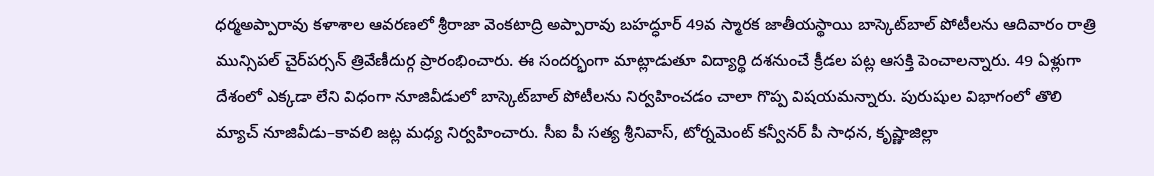ధర్మఅప్పారావు కళాశాల ఆవరణలో శ్రీరాజా వెంకటాద్రి అప్పారావు బహద్ధూర్‌ 49వ స్మారక జాతీయస్థాయి బాస్కెట్‌బాల్‌ పోటీలను ఆదివారం రాత్రి మున్సిపల్‌ చైర్‌పర్సన్‌ త్రివేణీదుర్గ ప్రారంభించారు. ఈ సందర్భంగా మాట్లాడుతూ విద్యార్థి దశనుంచే క్రీడల పట్ల ఆసక్తి పెంచాలన్నారు. 49 ఏళ్లుగా దేశంలో ఎక్కడా లేని విధంగా నూజివీడులో బాస్కెట్‌బాల్‌ పోటీలను నిర్వహించడం చాలా గొప్ప విషయమన్నారు. పురుషుల విభాగంలో తొలి మ్యాచ్‌ నూజివీడు–కావలి జట్ల మధ్య నిర్వహించారు. సీఐ పీ సత్య శ్రీనివాస్‌, టోర్నమెంట్‌ కన్వీనర్‌ పీ సాధన, కృష్ణాజిల్లా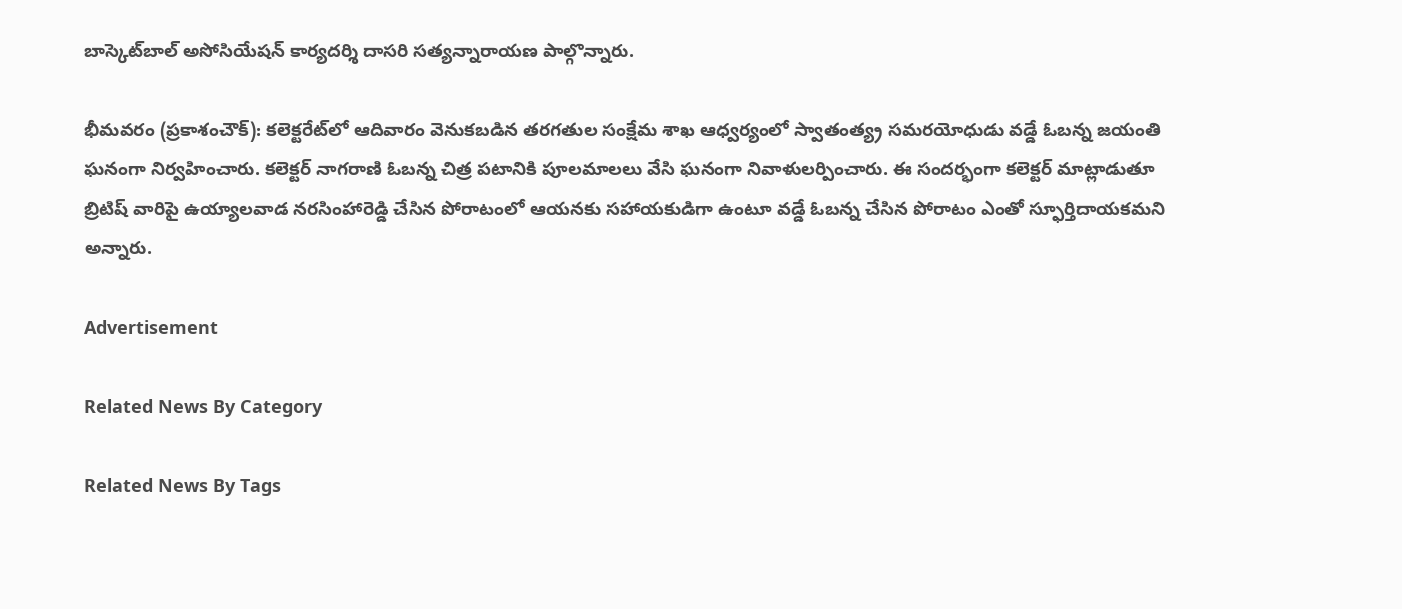బాస్కెట్‌బాల్‌ అసోసియేషన్‌ కార్యదర్శి దాసరి సత్యన్నారాయణ పాల్గొన్నారు.

భీమవరం (ప్రకాశంచౌక్‌): కలెక్టరేట్‌లో ఆదివారం వెనుకబడిన తరగతుల సంక్షేమ శాఖ ఆధ్వర్యంలో స్వాతంత్య్ర సమరయోధుడు వడ్డే ఓబన్న జయంతి ఘనంగా నిర్వహించారు. కలెక్టర్‌ నాగరాణి ఓబన్న చిత్ర పటానికి పూలమాలలు వేసి ఘనంగా నివాళులర్పించారు. ఈ సందర్భంగా కలెక్టర్‌ మాట్లాడుతూ బ్రిటిష్‌ వారిపై ఉయ్యాలవాడ నరసింహారెడ్డి చేసిన పోరాటంలో ఆయనకు సహాయకుడిగా ఉంటూ వడ్డే ఓబన్న చేసిన పోరాటం ఎంతో స్ఫూర్తిదాయకమని అన్నారు.

Advertisement

Related News By Category

Related News By Tags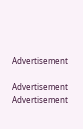Advertisement

Advertisement
Advertisement